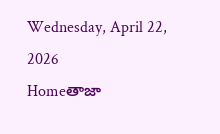Wednesday, April 22, 2026
Homeతాజా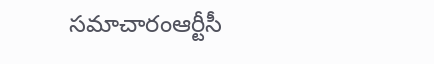సమాచారంఆర్టీసీ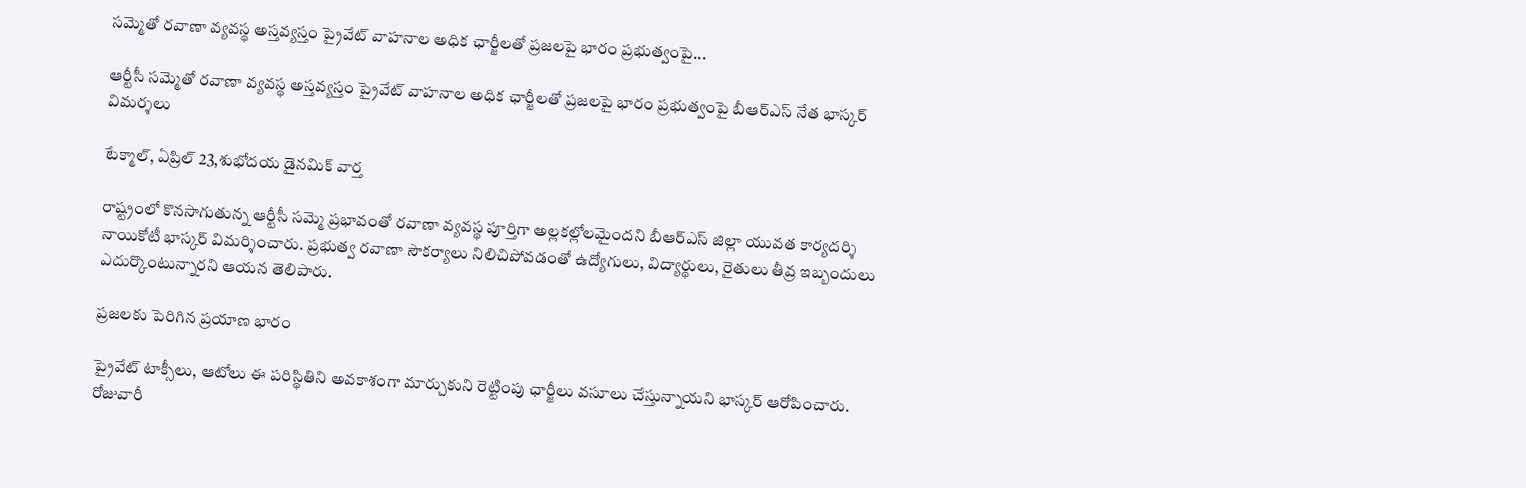సమ్మెతో రవాణా వ్యవస్థ అస్తవ్యస్తం ప్రైవేట్ వాహనాల అధిక ఛార్జీలతో ప్రజలపై భారం ప్రభుత్వంపై...

ఆర్టీసీ సమ్మెతో రవాణా వ్యవస్థ అస్తవ్యస్తం ప్రైవేట్ వాహనాల అధిక ఛార్జీలతో ప్రజలపై భారం ప్రభుత్వంపై బీఆర్ఎస్ నేత భాస్కర్ విమర్శలు

టేక్మాల్, ఏప్రిల్ 23,శుభోదయ డైనమిక్ వార్త

రాష్ట్రంలో కొనసాగుతున్న ఆర్టీసీ సమ్మె ప్రభావంతో రవాణా వ్యవస్థ పూర్తిగా అల్లకల్లోలమైందని బీఆర్ఎస్ జిల్లా యువత కార్యదర్శి నాయికోటీ భాస్కర్ విమర్శించారు. ప్రభుత్వ రవాణా సౌకర్యాలు నిలిచిపోవడంతో ఉద్యోగులు, విద్యార్థులు, రైతులు తీవ్ర ఇబ్బందులు ఎదుర్కొంటున్నారని ఆయన తెలిపారు.

ప్రజలకు పెరిగిన ప్రయాణ భారం

ప్రైవేట్ టాక్సీలు, ఆటోలు ఈ పరిస్థితిని అవకాశంగా మార్చుకుని రెట్టింపు ఛార్జీలు వసూలు చేస్తున్నాయని భాస్కర్ ఆరోపించారు. రోజువారీ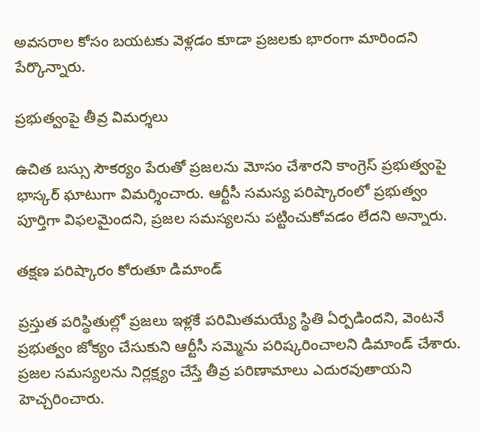అవసరాల కోసం బయటకు వెళ్లడం కూడా ప్రజలకు భారంగా మారిందని పేర్కొన్నారు.

ప్రభుత్వంపై తీవ్ర విమర్శలు

ఉచిత బస్సు సౌకర్యం పేరుతో ప్రజలను మోసం చేశారని కాంగ్రెస్ ప్రభుత్వంపై భాస్కర్ ఘాటుగా విమర్శించారు. ఆర్టీసీ సమస్య పరిష్కారంలో ప్రభుత్వం పూర్తిగా విఫలమైందని, ప్రజల సమస్యలను పట్టించుకోవడం లేదని అన్నారు.

తక్షణ పరిష్కారం కోరుతూ డిమాండ్

ప్రస్తుత పరిస్థితుల్లో ప్రజలు ఇళ్లకే పరిమితమయ్యే స్థితి ఏర్పడిందని, వెంటనే ప్రభుత్వం జోక్యం చేసుకుని ఆర్టీసీ సమ్మెను పరిష్కరించాలని డిమాండ్ చేశారు. ప్రజల సమస్యలను నిర్లక్ష్యం చేస్తే తీవ్ర పరిణామాలు ఎదురవుతాయని హెచ్చరించారు.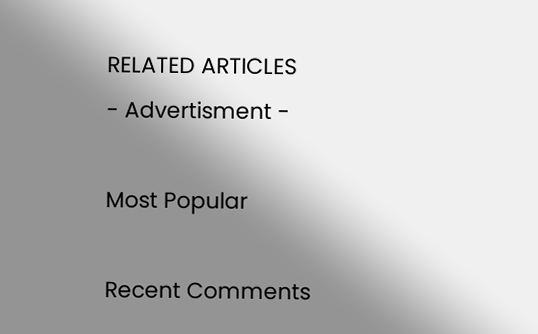RELATED ARTICLES
- Advertisment -

Most Popular

Recent Comments